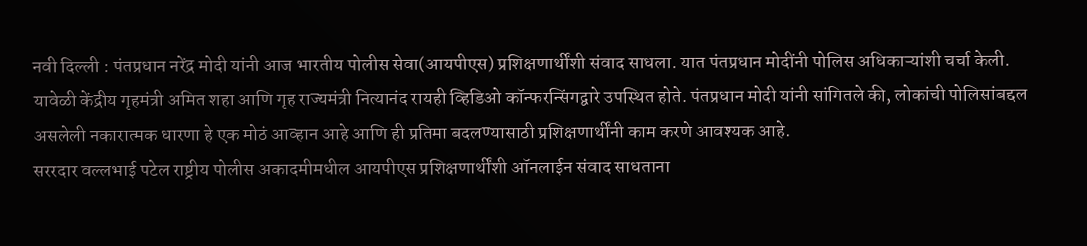नवी दिल्ली : पंतप्रधान नरेंद्र मोदी यांनी आज भारतीय पोलीस सेवा(आयपीएस) प्रशिक्षणार्थींशी संवाद साधला. यात पंतप्रधान मोदींनी पोलिस अधिकाऱ्यांशी चर्चा केली. यावेळी केंद्रीय गृहमंत्री अमित शहा आणि गृह राज्यमंत्री नित्यानंद रायही व्हिडिओ कॉन्फरन्सिंगद्वारे उपस्थित होते. पंतप्रधान मोदी यांनी सांगितले की, लोकांची पोलिसांबद्दल असलेली नकारात्मक धारणा हे एक मोठं आव्हान आहे आणि ही प्रतिमा बदलण्यासाठी प्रशिक्षणार्थींनी काम करणे आवश्यक आहे.
सररदार वल्लभाई पटेल राष्ट्रीय पोलीस अकादमीमधील आयपीएस प्रशिक्षणार्थींशी ऑनलाईन संवाद साधताना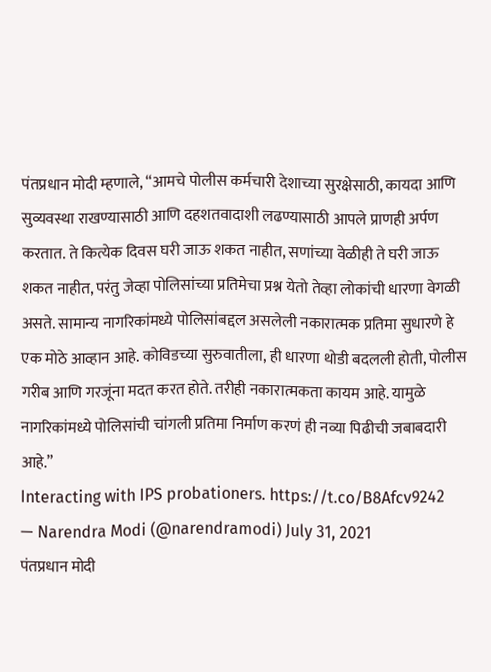पंतप्रधान मोदी म्हणाले, “आमचे पोलीस कर्मचारी देशाच्या सुरक्षेसाठी, कायदा आणि सुव्यवस्था राखण्यासाठी आणि दहशतवादाशी लढण्यासाठी आपले प्राणही अर्पण करतात. ते कित्येक दिवस घरी जाऊ शकत नाहीत, सणांच्या वेळीही ते घरी जाऊ शकत नाहीत, परंतु जेव्हा पोलिसांच्या प्रतिमेचा प्रश्न येतो तेव्हा लोकांची धारणा वेगळी असते. सामान्य नागरिकांमध्ये पोलिसांबद्दल असलेली नकारात्मक प्रतिमा सुधारणे हे एक मोठे आव्हान आहे. कोविडच्या सुरुवातीला, ही धारणा थोडी बदलली होती, पोलीस गरीब आणि गरजूंना मदत करत होते. तरीही नकारात्मकता कायम आहे. यामुळे नागरिकांमध्ये पोलिसांची चांगली प्रतिमा निर्माण करणं ही नव्या पिढीची जबाबदारी आहे.”
Interacting with IPS probationers. https://t.co/B8Afcv9242
— Narendra Modi (@narendramodi) July 31, 2021
पंतप्रधान मोदी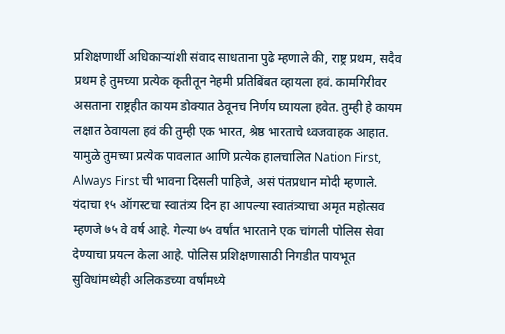प्रशिक्षणार्थी अधिकाऱ्यांशी संवाद साधताना पुढे म्हणाले की, राष्ट्र प्रथम, सदैव प्रथम हे तुमच्या प्रत्येक कृतीतून नेहमी प्रतिबिंबत व्हायला हवं. कामगिरीवर असताना राष्ट्रहीत कायम डोक्यात ठेवूनच निर्णय घ्यायला हवेत. तुम्ही हे कायम लक्षात ठेवायला हवं की तुम्ही एक भारत, श्रेष्ठ भारताचे ध्वजवाहक आहात. यामुळे तुमच्या प्रत्येक पावलात आणि प्रत्येक हालचालित Nation First, Always First ची भावना दिसली पाहिजे, असं पंतप्रधान मोदी म्हणाले.
यंदाचा १५ ऑगस्टचा स्वातंत्र्य दिन हा आपल्या स्वातंत्र्याचा अमृत महोत्सव म्हणजे ७५ वे वर्ष आहे. गेल्या ७५ वर्षांत भारताने एक चांगली पोलिस सेवा देण्याचा प्रयत्न केला आहे. पोलिस प्रशिक्षणासाठी निगडीत पायभूत सुविधांमध्येही अलिकडच्या वर्षांमध्ये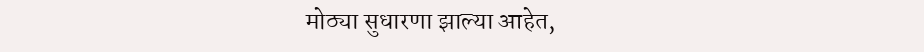मोठ्या सुधारणा झाल्या आहेत,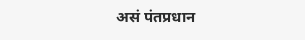असं पंतप्रधान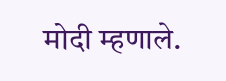मोदी म्हणाले.